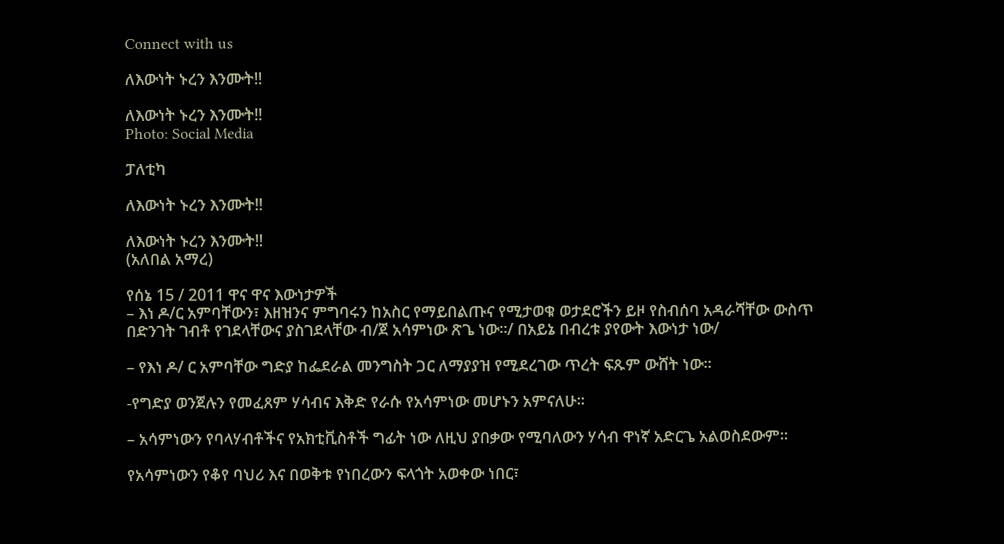Connect with us

ለእውነት ኑረን እንሙት!!

ለእውነት ኑረን እንሙት!!
Photo: Social Media

ፓለቲካ

ለእውነት ኑረን እንሙት!!

ለእውነት ኑረን እንሙት!!
(አለበል አማረ)

የሰኔ 15 / 2011 ዋና ዋና እውነታዎች
– እነ ዶ/ር አምባቸውን፣ እዘዝንና ምግባሩን ከአስር የማይበልጡና የሚታወቁ ወታደሮችን ይዞ የስብሰባ አዳራሻቸው ውስጥ በድንገት ገብቶ የገደላቸውና ያስገደላቸው ብ/ጀ አሳምነው ጽጌ ነው።/ በአይኔ በብረቱ ያየውት እውነታ ነው/

– የእነ ዶ/ ር አምባቸው ግድያ ከፌደራል መንግስት ጋር ለማያያዝ የሚደረገው ጥረት ፍጹም ውሸት ነው።

-የግድያ ወንጀሉን የመፈጸም ሃሳብና እቅድ የራሱ የአሳምነው መሆኑን አምናለሁ።

– አሳምነውን የባላሃብቶችና የአክቲቪስቶች ግፊት ነው ለዚህ ያበቃው የሚባለውን ሃሳብ ዋነኛ አድርጌ አልወስደውም።

የአሳምነውን የቆየ ባህሪ እና በወቅቱ የነበረውን ፍላጎት አወቀው ነበር፣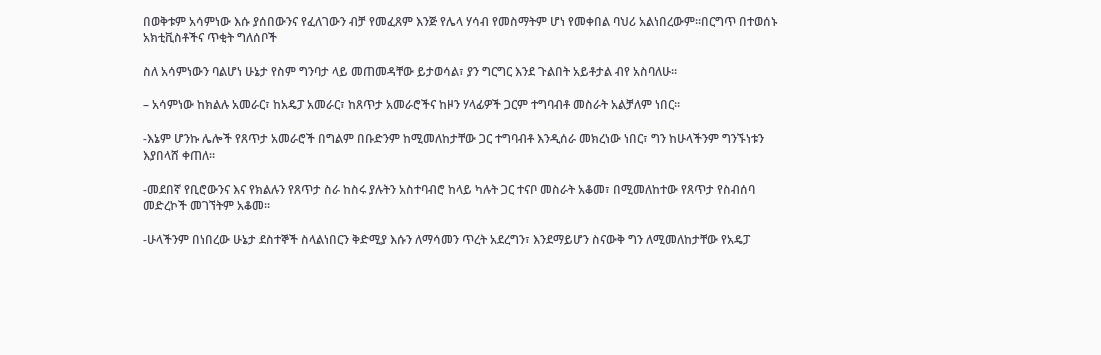በወቅቱም አሳምነው እሱ ያሰበውንና የፈለገውን ብቻ የመፈጸም እንጅ የሌላ ሃሳብ የመስማትም ሆነ የመቀበል ባህሪ አልነበረውም።በርግጥ በተወሰኑ አክቲቪስቶችና ጥቂት ግለሰቦች

ስለ አሳምነውን ባልሆነ ሁኔታ የስም ግንባታ ላይ መጠመዳቸው ይታወሳል፣ ያን ግርግር እንደ ጉልበት አይቶታል ብየ አስባለሁ።

– አሳምነው ከክልሉ አመራር፣ ከአዴፓ አመራር፣ ከጸጥታ አመራሮችና ከዞን ሃላፊዎች ጋርም ተግባብቶ መስራት አልቻለም ነበር።

-እኔም ሆንኩ ሌሎች የጸጥታ አመራሮች በግልም በቡድንም ከሚመለከታቸው ጋር ተግባብቶ እንዲሰራ መክረነው ነበር፣ ግን ከሁላችንም ግንኙነቱን እያበላሸ ቀጠለ።

-መደበኛ የቢሮውንና እና የክልሉን የጸጥታ ስራ ከስሩ ያሉትን አስተባብሮ ከላይ ካሉት ጋር ተናቦ መስራት አቆመ፣ በሚመለከተው የጸጥታ የስብሰባ መድረኮች መገኘትም አቆመ።

-ሁላችንም በነበረው ሁኔታ ደስተኞች ስላልነበርን ቅድሚያ እሱን ለማሳመን ጥረት አደረግን፣ እንደማይሆን ስናውቅ ግን ለሚመለከታቸው የአዴፓ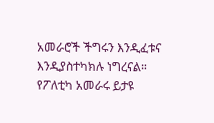አመራሮች ችግሩን እንዲፈቱና እንዲያስተካክሉ ነግረናል። የፖለቲካ አመራሩ ይታዩ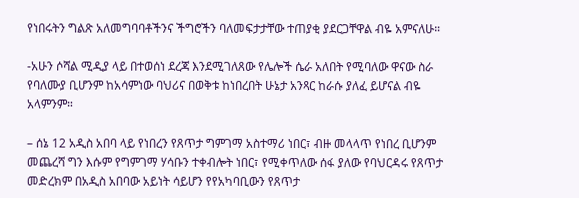የነበሩትን ግልጽ አለመግባባቶችንና ችግሮችን ባለመፍታታቸው ተጠያቂ ያደርጋቸዋል ብዬ አምናለሁ።

-አሁን ሶሻል ሚዲያ ላይ በተወሰነ ደረጃ እንደሚገለጸው የሌሎች ሴራ አለበት የሚባለው ዋናው ስራ የባለሙያ ቢሆንም ከአሳምነው ባህሪና በወቅቱ ከነበረበት ሁኔታ አንጻር ከራሱ ያለፈ ይሆናል ብዬ አላምንም።

– ሰኔ 12 አዲስ አበባ ላይ የነበረን የጸጥታ ግምገማ አስተማሪ ነበር፣ ብዙ መላላጥ የነበረ ቢሆንም መጨረሻ ግን እሱም የግምገማ ሃሳቡን ተቀብሎት ነበር፣ የሚቀጥለው ሰፋ ያለው የባህርዳሩ የጸጥታ መድረክም በአዲስ አበባው አይነት ሳይሆን የየአካባቢውን የጸጥታ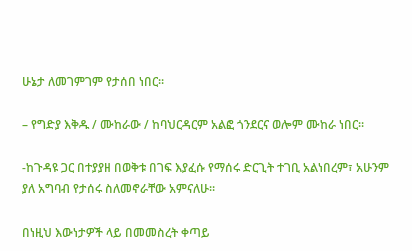ሁኔታ ለመገምገም የታሰበ ነበር።

– የግድያ እቅዱ / ሙከራው / ከባህርዳርም አልፎ ጎንደርና ወሎም ሙከራ ነበር።

-ከጉዳዩ ጋር በተያያዘ በወቅቱ በገፍ እያፈሱ የማሰሩ ድርጊት ተገቢ አልነበረም፣ አሁንም ያለ አግባብ የታሰሩ ስለመኖራቸው አምናለሁ።

በነዚህ እውነታዎች ላይ በመመስረት ቀጣይ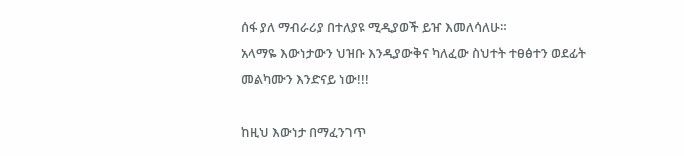ሰፋ ያለ ማብራሪያ በተለያዩ ሚዲያወች ይዠ እመለሳለሁ።
አላማዬ እውነታውን ህዝቡ እንዲያውቅና ካለፈው ስህተት ተፀፅተን ወደፊት መልካሙን እንድናይ ነው!!!

ከዚህ እውነታ በማፈንገጥ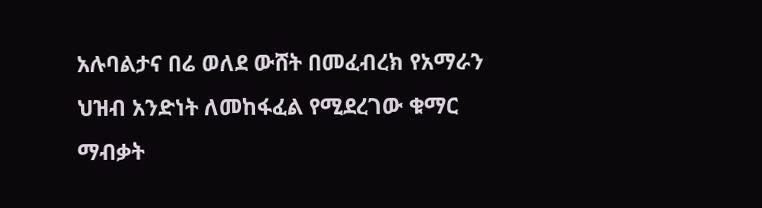አሉባልታና በሬ ወለደ ውሸት በመፈብረክ የአማራን ህዝብ አንድነት ለመከፋፈል የሚደረገው ቁማር ማብቃት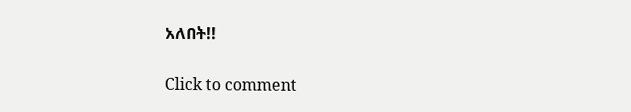አለበት!!

Click to comment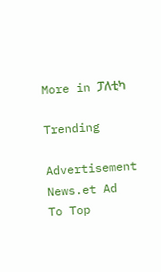More in ፓለቲካ

Trending

Advertisement News.et Ad
To Top